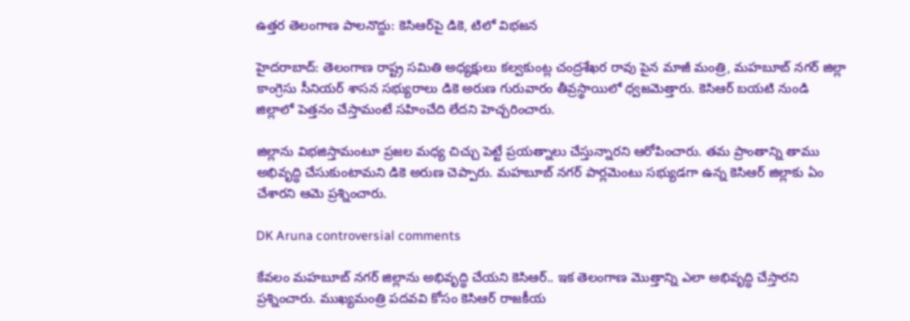ఉత్తర తెలంగాణ పాలనొద్దు: కెసిఆర్‌పై డికె, టిలో విభజన

హైదరాబాద్: తెలంగాణ రాష్ట్ర సమితి అధ్యక్షులు కల్వకుంట్ల చంద్రశేఖర రావు పైన మాజీ మంత్రి, మహబూబ్ నగర్ జిల్లా కాంగ్రెసు సీనియర్ శాసన సభ్యురాలు డికె అరుణ గురువారం తీవ్రస్థాయిలో ధ్వజమెత్తారు. కెసిఆర్ బయటి నుండి జిల్లాలో పెత్తనం చేస్తామంటే సహించేది లేదని హెచ్చరించారు.

జిల్లాను విభజిస్తామంటూ ప్రజల మధ్య చిచ్చు పెట్టే ప్రయత్నాలు చేస్తున్నారని ఆరోపించారు. తమ ప్రాంతాన్ని తాము అభివృద్ధి చేసుకుంటామని డికె అరుణ చెప్పారు. మహబూబ్ నగర్ పార్లమెంటు సభ్యుడగా ఉన్న కెసిఆర్ జిల్లాకు ఏం చేశారని ఆమె ప్రశ్నించారు.

DK Aruna controversial comments

కేవలం మహబూబ్ నగర్ జిల్లాను అభివృద్ధి చేయని కెసిఆర్.. ఇక తెలంగాణ మొత్తాన్ని ఎలా అభివృద్ధి చేస్తారని ప్రశ్నించారు. ముఖ్యమంత్రి పదవవి కోసం కెసిఆర్ రాజకీయ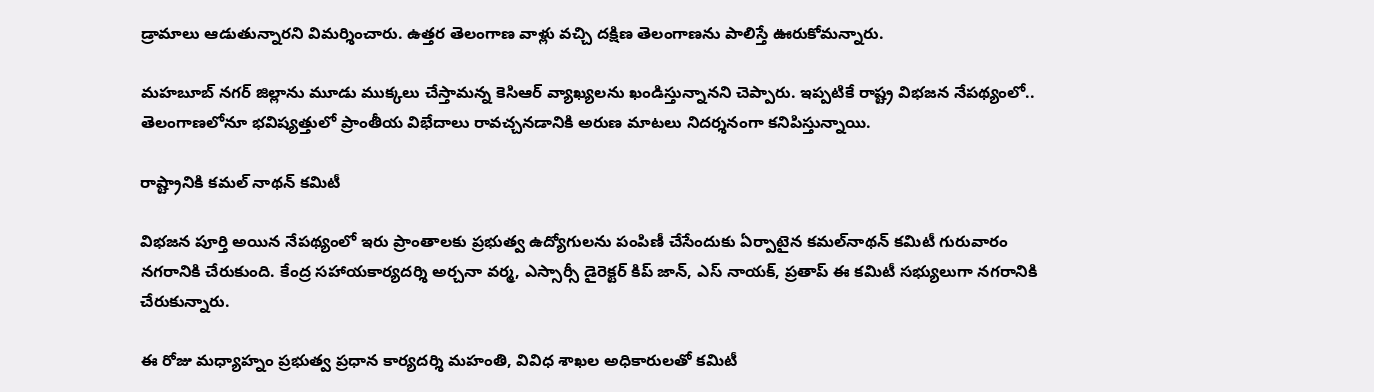డ్రామాలు ఆడుతున్నారని విమర్శించారు. ఉత్తర తెలంగాణ వాళ్లు వచ్చి దక్షిణ తెలంగాణను పాలిస్తే ఊరుకోమన్నారు.

మహబూబ్ నగర్ జిల్లాను మూడు ముక్కలు చేస్తామన్న కెసిఆర్ వ్యాఖ్యలను ఖండిస్తున్నానని చెప్పారు. ఇప్పటికే రాష్ట్ర విభజన నేపథ్యంలో.. తెలంగాణలోనూ భవిష్యత్తులో ప్రాంతీయ విభేదాలు రావచ్చనడానికి అరుణ మాటలు నిదర్శనంగా కనిపిస్తున్నాయి.

రాష్ట్రానికి కమల్ నాథన్ కమిటీ

విభజన పూర్తి అయిన నేపథ్యంలో ఇరు ప్రాంతాలకు ప్రభుత్వ ఉద్యోగులను పంపిణీ చేసేందుకు ఏర్పాటైన కమల్‌నాథన్ కమిటీ గురువారం నగరానికి చేరుకుంది. కేంద్ర సహాయకార్యదర్శి అర్చనా వర్మ, ఎస్సార్సీ డైరెక్టర్ కిప్ జాన్, ఎస్ నాయక్, ప్రతాప్ ఈ కమిటీ సభ్యులుగా నగరానికి చేరుకున్నారు.

ఈ రోజు మధ్యాహ్నం ప్రభుత్వ ప్రధాన కార్యదర్శి మహంతి, వివిధ శాఖల అధికారులతో కమిటీ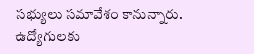సభ్యులు సమావేశం కానున్నారు. ఉద్యోగులకు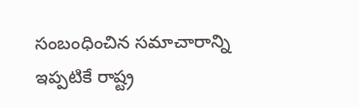సంబంధించిన సమాచారాన్ని ఇప్పటికే రాష్ట్ర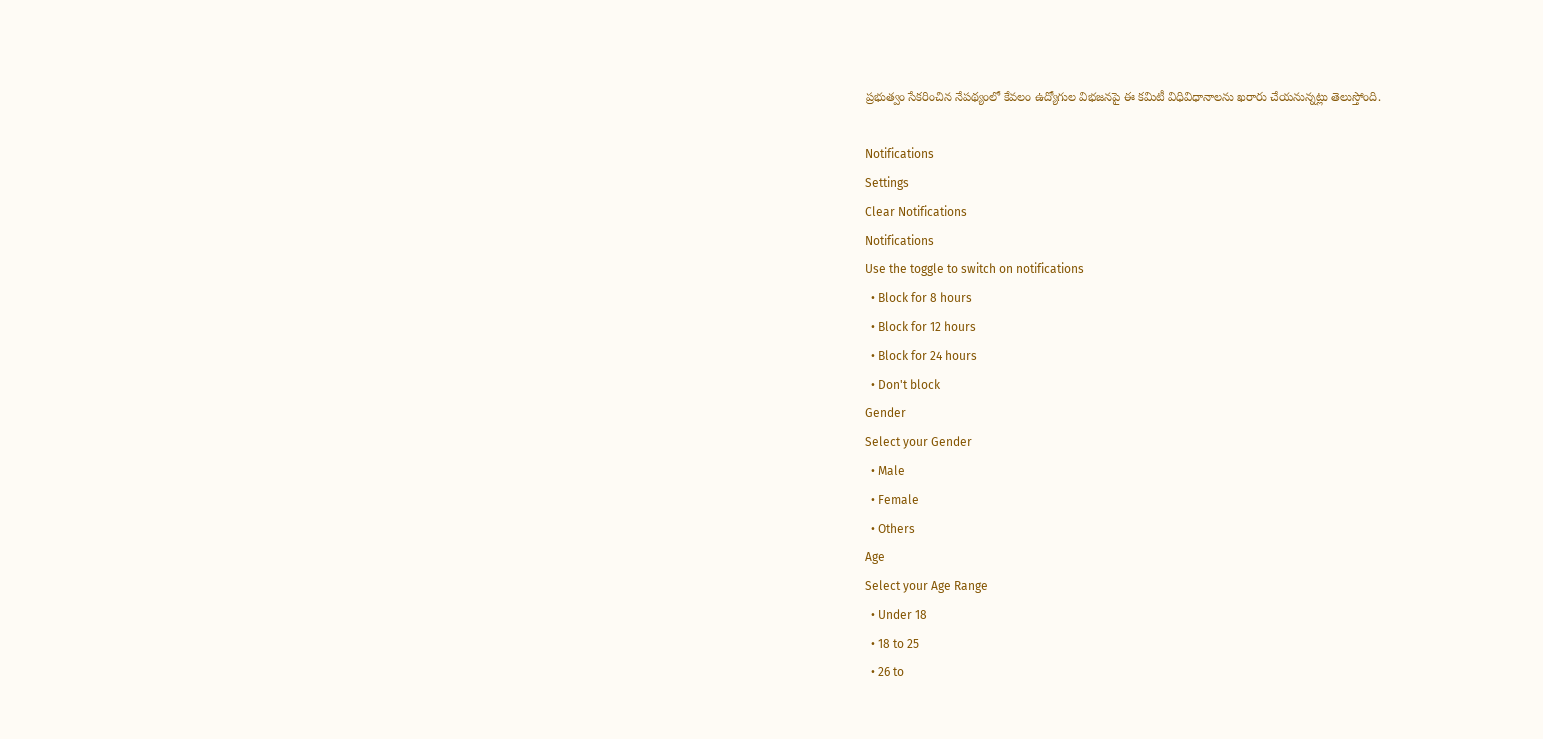ప్రభుత్వం సేకరించిన నేపథ్యంలో కేవలం ఉద్యోగుల విభజనపై ఈ కమిటీ విధివిధానాలను ఖరారు చేయనున్నట్లు తెలుస్తోంది.

Notifications
Settings
Clear Notifications
Notifications
Use the toggle to switch on notifications
  • Block for 8 hours
  • Block for 12 hours
  • Block for 24 hours
  • Don't block
Gender
Select your Gender
  • Male
  • Female
  • Others
Age
Select your Age Range
  • Under 18
  • 18 to 25
  • 26 to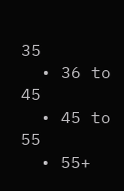35
  • 36 to 45
  • 45 to 55
  • 55+